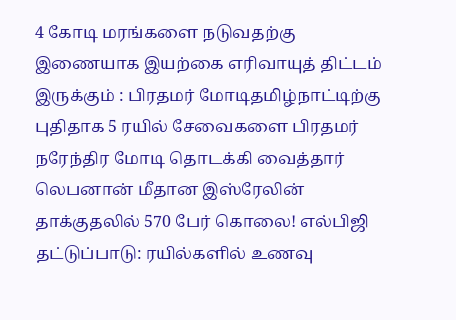4 கோடி மரங்களை நடுவதற்கு இணையாக இயற்கை எரிவாயுத் திட்டம் இருக்கும் : பிரதமர் மோடிதமிழ்நாட்டிற்கு புதிதாக 5 ரயில் சேவைகளை பிரதமர் நரேந்திர மோடி தொடக்கி வைத்தார் லெபனான் மீதான இஸ்ரேலின் தாக்குதலில் 570 பேர் கொலை! எல்பிஜி தட்டுப்பாடு: ரயில்களில் உணவு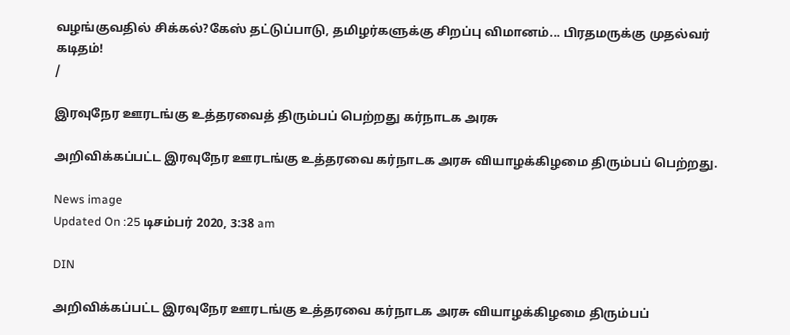வழங்குவதில் சிக்கல்?கேஸ் தட்டுப்பாடு, தமிழர்களுக்கு சிறப்பு விமானம்... பிரதமருக்கு முதல்வர் கடிதம்!
/

இரவுநேர ஊரடங்கு உத்தரவைத் திரும்பப் பெற்றது கர்நாடக அரசு

அறிவிக்கப்பட்ட இரவுநேர ஊரடங்கு உத்தரவை கர்நாடக அரசு வியாழக்கிழமை திரும்பப் பெற்றது.

News image
Updated On :25 டிசம்பர் 2020, 3:38 am

DIN

அறிவிக்கப்பட்ட இரவுநேர ஊரடங்கு உத்தரவை கர்நாடக அரசு வியாழக்கிழமை திரும்பப்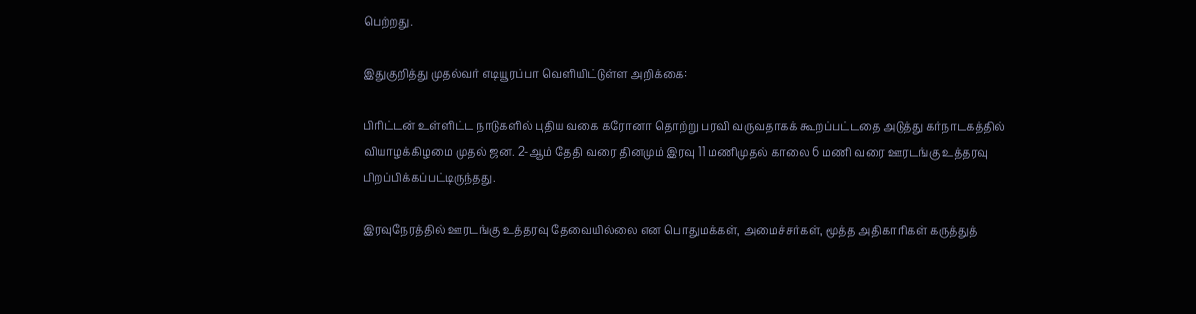பெற்றது.

இதுகுறித்து முதல்வர் எடியூரப்பா வெளியிட்டுள்ள அறிக்கை:

பிரிட்டன் உள்ளிட்ட நாடுகளில் புதிய வகை கரோனா தொற்று பரவி வருவதாகக் கூறப்பட்டதை அடுத்து கர்நாடகத்தில் வியாழக்கிழமை முதல் ஜன. 2-ஆம் தேதி வரை தினமும் இரவு 11 மணிமுதல் காலை 6 மணி வரை ஊரடங்கு உத்தரவு பிறப்பிக்கப்பட்டிருந்தது.

இரவுநேரத்தில் ஊரடங்கு உத்தரவு தேவையில்லை என பொதுமக்கள், அமைச்சர்கள், மூத்த அதிகாரிகள் கருத்துத்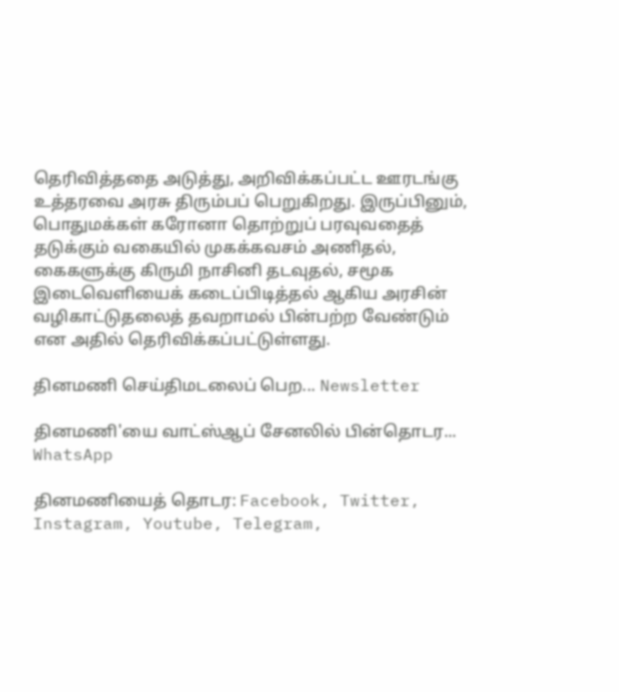தெரிவித்ததை அடுத்து, அறிவிக்கப்பட்ட ஊரடங்கு உத்தரவை அரசு திரும்பப் பெறுகிறது. இருப்பினும், பொதுமக்கள் கரோனா தொற்றுப் பரவுவதைத் தடுக்கும் வகையில் முகக்கவசம் அணிதல், கைகளுக்கு கிருமி நாசினி தடவுதல், சமூக இடைவெளியைக் கடைப்பிடித்தல் ஆகிய அரசின் வழிகாட்டுதலைத் தவறாமல் பின்பற்ற வேண்டும் என அதில் தெரிவிக்கப்பட்டுள்ளது.

தினமணி செய்திமடலைப் பெற... Newsletter

தினமணி'யை வாட்ஸ்ஆப் சேனலில் பின்தொடர... WhatsApp

தினமணியைத் தொடர: Facebook, Twitter, Instagram, Youtube, Telegram,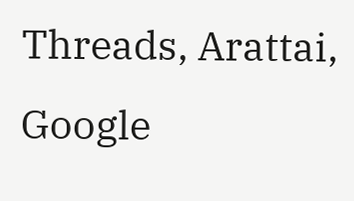Threads, Arattai, Google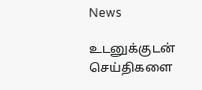News

உடனுக்குடன் செய்திகளை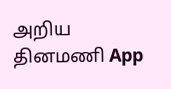அறிய தினமணி App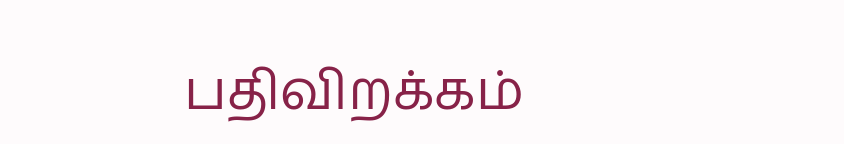பதிவிறக்கம்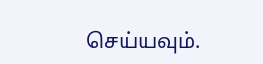செய்யவும்.